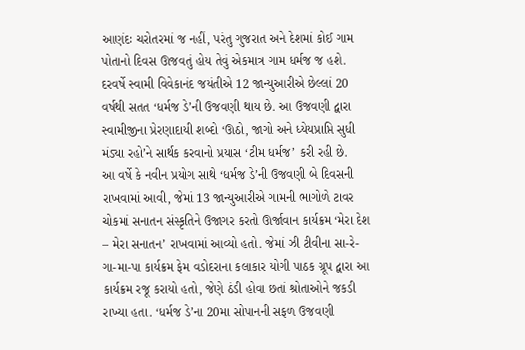આણંદઃ ચરોતરમાં જ નહીં, પરંતુ ગુજરાત અને દેશમાં કોઈ ગામ પોતાનો દિવસ ઊજવતું હોય તેવું એકમાત્ર ગામ ધર્મજ જ હશે. દરવર્ષે સ્વામી વિવેકાનંદ જયંતીએ 12 જાન્યુઆરીએ છેલ્લાં 20 વર્ષથી સતત ‘ધર્મજ ડે’ની ઉજવણી થાય છે. આ ઉજવણી દ્વારા સ્વામીજીના પ્રેરણાદાયી શબ્દો ‘ઊઠો, જાગો અને ધ્યેયપ્રાપ્તિ સુધી મંડ્યા રહો’ને સાર્થક કરવાનો પ્રયાસ ‘ટીમ ધર્મજ’ કરી રહી છે.
આ વર્ષે કે નવીન પ્રયોગ સાથે ‘ધર્મજ ડે’ની ઉજવણી બે દિવસની રાખવામાં આવી, જેમાં 13 જાન્યુઆરીએ ગામની ભાગોળે ટાવર ચોકમાં સનાતન સંસ્કૃતિને ઉજાગર કરતો ઊર્જાવાન કાર્યક્રમ ‘મેરા દેશ – મેરા સનાતન’ રાખવામાં આવ્યો હતો. જેમાં ઝી ટીવીના સા-રે-ગા-મા-પા કાર્યક્રમ ફેમ વડોદરાના કલાકાર યોગી પાઠક ગ્રૂપ દ્વારા આ કાર્યક્રમ રજૂ કરાયો હતો, જેણે ઠંડી હોવા છતાં શ્રોતાઓને જકડી રાખ્યા હતા. ‘ધર્મજ ડે’ના 20મા સોપાનની સફળ ઉજવણી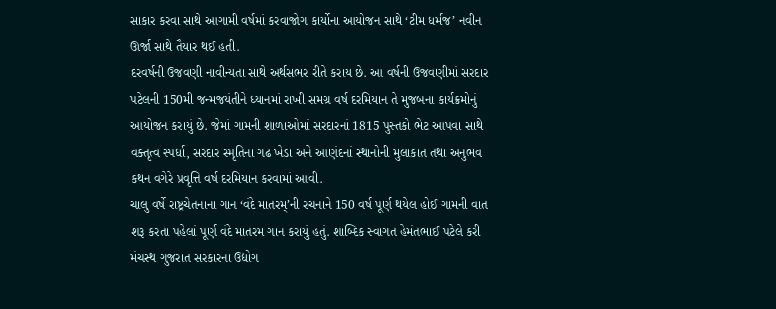સાકાર કરવા સાથે આગામી વર્ષમાં કરવાજોગ કાર્યોના આયોજન સાથે ‘ટીમ ધર્મજ’ નવીન ઊર્જા સાથે તૈયાર થઈ હતી.
દરવર્ષની ઉજવણી નાવીન્યતા સાથે અર્થસભર રીતે કરાય છે. આ વર્ષની ઉજવણીમાં સરદાર પટેલની 150મી જન્મજયંતીને ધ્યાનમાં રાખી સમગ્ર વર્ષ દરમિયાન તે મુજબના કાર્યક્રમોનું આયોજન કરાયું છે. જેમાં ગામની શાળાઓમાં સરદારનાં 1815 પુસ્તકો ભેટ આપવા સાથે વક્તૃત્વ સ્પર્ધા, સરદાર સ્મૃતિના ગઢ ખેડા અને આણંદનાં સ્થાનોની મુલાકાત તથા અનુભવ કથન વગેરે પ્રવૃત્તિ વર્ષ દરમિયાન કરવામાં આવી.
ચાલુ વર્ષે રાષ્ટ્રચેતનાના ગાન ‘વંદે માતરમ્’ની રચનાને 150 વર્ષ પૂર્ણ થયેલ હોઈ ગામની વાત શરૂ કરતા પહેલાં પૂર્ણ વંદે માતરમ ગાન કરાયું હતું. શાબ્દિક સ્વાગત હેમંતભાઈ પટેલે કરી મંચસ્થ ગુજરાત સરકારના ઉદ્યોગ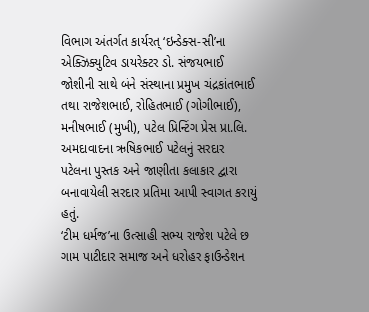વિભાગ અંતર્ગત કાર્યરત્ ‘ઇન્ડેક્સ-સી’ના એક્ઝિક્યુટિવ ડાયરેક્ટર ડો. સંજયભાઈ જોશીની સાથે બંને સંસ્થાના પ્રમુખ ચંદ્રકાંતભાઈ તથા રાજેશભાઈ, રોહિતભાઈ (ગોગીભાઈ), મનીષભાઈ (મુખી), પટેલ પ્રિન્ટિંગ પ્રેસ પ્રા.લિ. અમદાવાદના ઋષિકભાઈ પટેલનું સરદાર પટેલના પુસ્તક અને જાણીતા કલાકાર દ્વારા બનાવાયેલી સરદાર પ્રતિમા આપી સ્વાગત કરાયું હતું.
‘ટીમ ધર્મજ’ના ઉત્સાહી સભ્ય રાજેશ પટેલે છ ગામ પાટીદાર સમાજ અને ધરોહર ફાઉન્ડેશન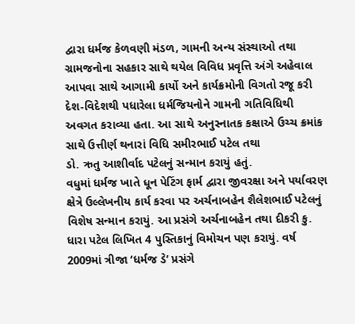દ્વારા ધર્મજ કેળવણી મંડળ, ગામની અન્ય સંસ્થાઓ તથા ગ્રામજનોના સહકાર સાથે થયેલ વિવિધ પ્રવૃત્તિ અંગે અહેવાલ આપવા સાથે આગામી કાર્યો અને કાર્યક્રમોની વિગતો રજૂ કરી દેશ-વિદેશથી પધારેલા ધર્મજિયનોને ગામની ગતિવિધિથી અવગત કરાવ્યા હતા. આ સાથે અનુસ્નાતક કક્ષાએ ઉચ્ચ ક્રમાંક સાથે ઉત્તીર્ણ થનારાં વિધિ સમીરભાઈ પટેલ તથા
ડો. ઋતુ આશીર્વાદ પટેલનું સન્માન કરાયું હતું.
વધુમાં ધર્મજ ખાતે ધૂન પેટિંગ ફાર્મ દ્વારા જીવરક્ષા અને પર્યાવરણ ક્ષેત્રે ઉલ્લેખનીય કાર્ય કરવા પર અર્ચનાબહેન શૈલેશભાઈ પટેલનું વિશેષ સન્માન કરાયું. આ પ્રસંગે અર્ચનાબહેન તથા દીકરી કુ. ધારા પટેલ લિખિત 4 પુસ્તિકાનું વિમોચન પણ કરાયું. વર્ષ 2009માં ત્રીજા ‘ધર્મજ ડે’ પ્રસંગે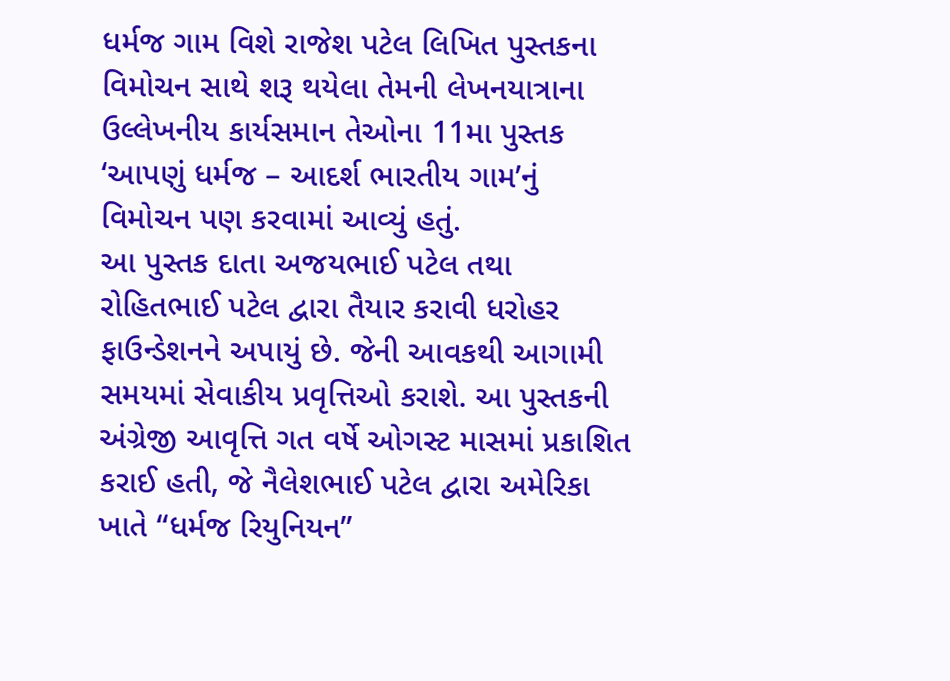ધર્મજ ગામ વિશે રાજેશ પટેલ લિખિત પુસ્તકના વિમોચન સાથે શરૂ થયેલા તેમની લેખનયાત્રાના ઉલ્લેખનીય કાર્યસમાન તેઓના 11મા પુસ્તક ‘આપણું ધર્મજ – આદર્શ ભારતીય ગામ’નું વિમોચન પણ કરવામાં આવ્યું હતું.
આ પુસ્તક દાતા અજયભાઈ પટેલ તથા રોહિતભાઈ પટેલ દ્વારા તૈયાર કરાવી ધરોહર ફાઉન્ડેશનને અપાયું છે. જેની આવકથી આગામી સમયમાં સેવાકીય પ્રવૃત્તિઓ કરાશે. આ પુસ્તકની અંગ્રેજી આવૃત્તિ ગત વર્ષે ઓગસ્ટ માસમાં પ્રકાશિત કરાઈ હતી, જે નૈલેશભાઈ પટેલ દ્વારા અમેરિકા ખાતે “ધર્મજ રિયુનિયન”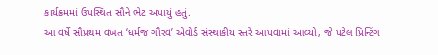કાર્યક્રમમાં ઉપસ્થિત સૌને ભેટ અપાયું હતું.
આ વર્ષે સૌપ્રથમ વખત ‘ધર્મજ ગૌરવ’ એવોર્ડ સંસ્થાકીય સ્તરે આપવામાં આવ્યો, જે પટેલ પ્રિન્ટિંગ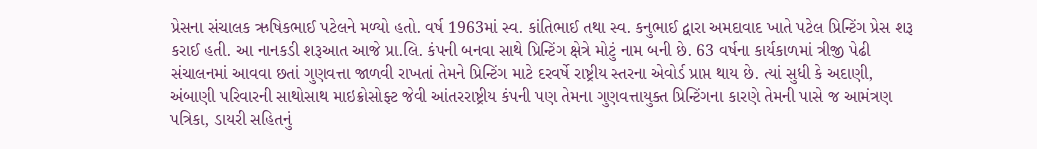પ્રેસના સંચાલક ઋષિકભાઈ પટેલને મળ્યો હતો. વર્ષ 1963માં સ્વ. કાંતિભાઈ તથા સ્વ. કનુભાઈ દ્વારા અમદાવાદ ખાતે પટેલ પ્રિન્ટિંગ પ્રેસ શરૂ કરાઈ હતી. આ નાનકડી શરૂઆત આજે પ્રા.લિ. કંપની બનવા સાથે પ્રિન્ટિંગ ક્ષેત્રે મોટું નામ બની છે. 63 વર્ષના કાર્યકાળમાં ત્રીજી પેઢી સંચાલનમાં આવવા છતાં ગુણવત્તા જાળવી રાખતાં તેમને પ્રિન્ટિંગ માટે દરવર્ષે રાષ્ટ્રીય સ્તરના એવોર્ડ પ્રાપ્ત થાય છે. ત્યાં સુધી કે અદાણી, અંબાણી પરિવારની સાથોસાથ માઇક્રોસોફ્ટ જેવી આંતરરાષ્ટ્રીય કંપની પણ તેમના ગુણવત્તાયુક્ત પ્રિન્ટિંગના કારણે તેમની પાસે જ આમંત્રણ પત્રિકા, ડાયરી સહિતનું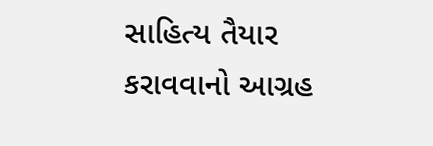સાહિત્ય તૈયાર કરાવવાનો આગ્રહ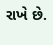રાખે છે.